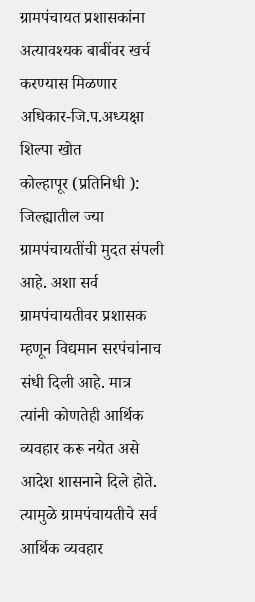ग्रामपंचायत प्रशासकांना अत्यावश्यक बाबींवर खर्च करण्यास मिळणार अधिकार-जि.प.अध्यक्षा शिल्पा खोत
कोल्हापूर (प्रतिनिधी ): जिल्ह्यातील ज्या ग्रामपंचायतींची मुदत संपली आहे. अशा सर्व ग्रामपंचायतीवर प्रशासक म्हणून विद्यमान सरपंचांनाच संधी दिली आहे. मात्र त्यांनी कोणतेही आर्थिक व्यवहार करू नयेत असे आदेश शासनाने दिले होते. त्यामुळे ग्रामपंचायतीचे सर्व आर्थिक व्यवहार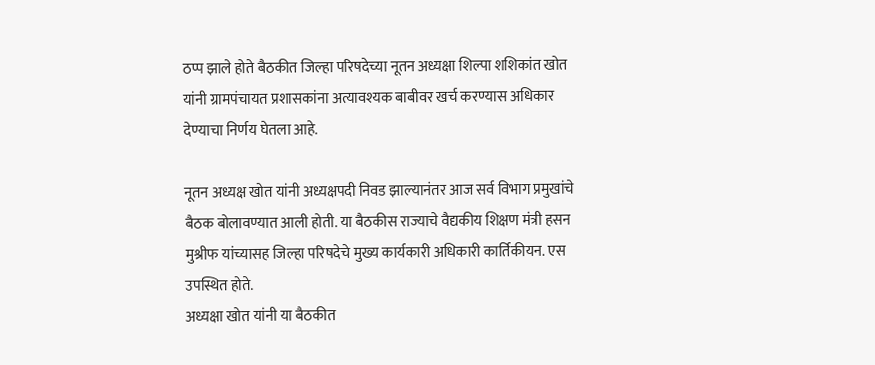ठप्प झाले होते बैठकीत जिल्हा परिषदेच्या नूतन अध्यक्षा शिल्पा शशिकांत खोत यांनी ग्रामपंचायत प्रशासकांना अत्यावश्यक बाबीवर खर्च करण्यास अधिकार देण्याचा निर्णय घेतला आहे.

नूतन अध्यक्ष खोत यांनी अध्यक्षपदी निवड झाल्यानंतर आज सर्व विभाग प्रमुखांचे बैठक बोलावण्यात आली होती. या बैठकीस राज्याचे वैद्यकीय शिक्षण मंत्री हसन मुश्रीफ यांच्यासह जिल्हा परिषदेचे मुख्य कार्यकारी अधिकारी कार्तिकीयन. एस उपस्थित होते.
अध्यक्षा खोत यांनी या बैठकीत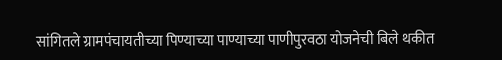सांगितले ग्रामपंचायतीच्या पिण्याच्या पाण्याच्या पाणीपुरवठा योजनेची बिले थकीत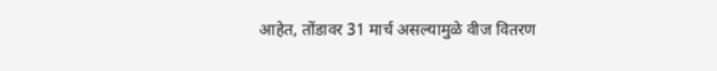आहेत, तोंडावर 31 मार्च असल्यामुळे वीज वितरण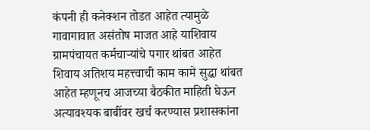कंपनी ही कनेक्शन तोडत आहेत त्यामुळे गावागावात असंतोष माजत आहे याशिवाय ग्रामपंचायत कर्मचाऱ्यांचे पगार थांबत आहेत शिवाय अतिशय महत्त्वाची काम कामे सुद्धा थांबत आहेत म्हणूनच आजच्या बैठकीत माहिती घेऊन अत्यावश्यक बाबींवर खर्च करण्यास प्रशासकांना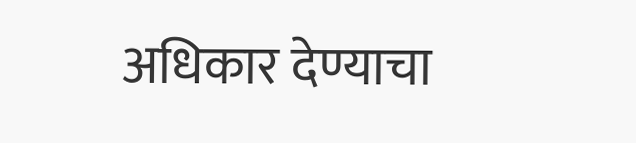अधिकार देण्याचा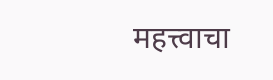महत्त्वाचा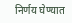निर्णय घेण्यात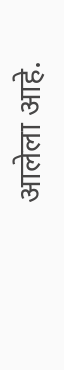आलेला आहे.